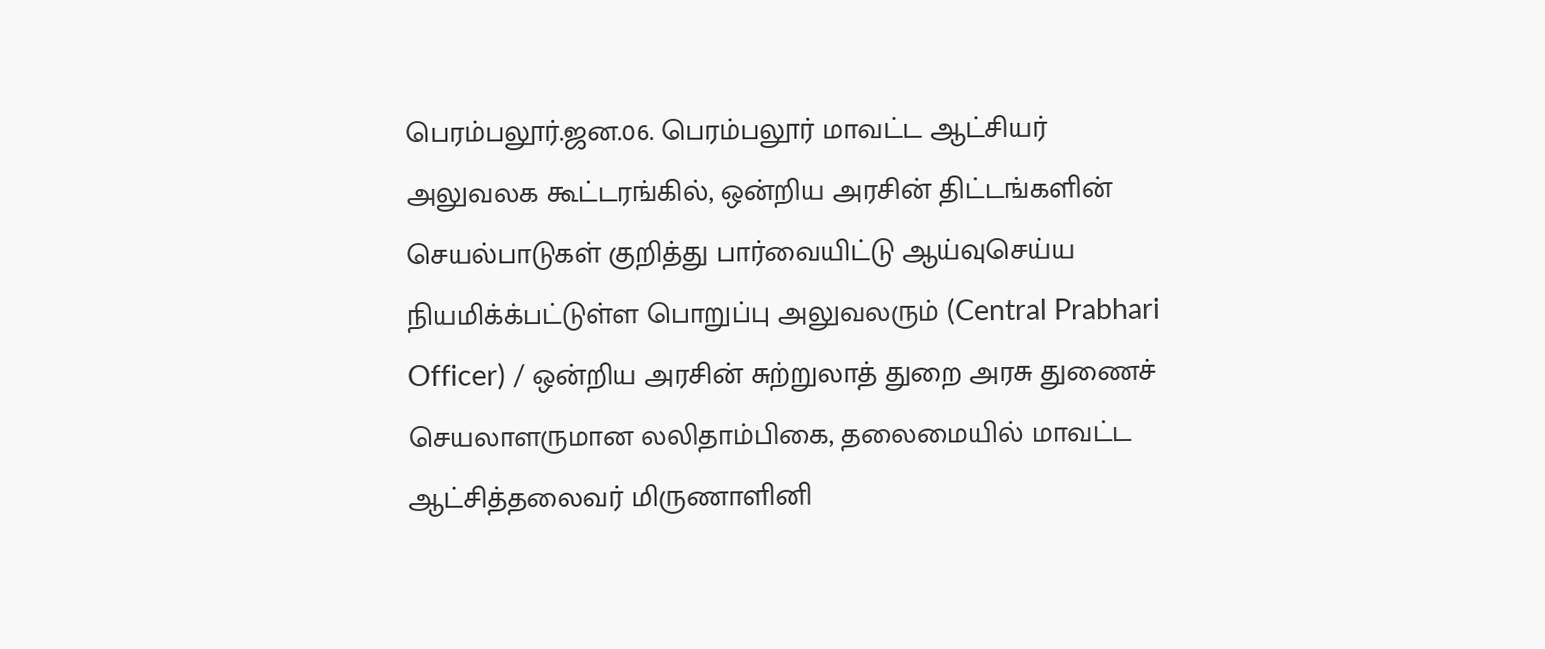பெரம்பலூர்.ஜன.06. பெரம்பலூர் மாவட்ட ஆட்சியர் அலுவலக கூட்டரங்கில், ஒன்றிய அரசின் திட்டங்களின் செயல்பாடுகள் குறித்து பார்வையிட்டு ஆய்வுசெய்ய நியமிக்க்பட்டுள்ள பொறுப்பு அலுவலரும் (Central Prabhari Officer) / ஒன்றிய அரசின் சுற்றுலாத் துறை அரசு துணைச் செயலாளருமான லலிதாம்பிகை, தலைமையில் மாவட்ட ஆட்சித்தலைவர் மிருணாளினி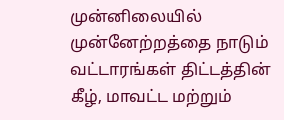முன்னிலையில் முன்னேற்றத்தை நாடும் வட்டாரங்கள் திட்டத்தின் கீழ், மாவட்ட மற்றும்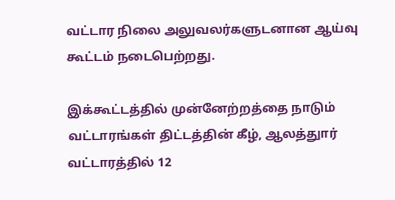வட்டார நிலை அலுவலர்களுடனான ஆய்வு கூட்டம் நடைபெற்றது.

இக்கூட்டத்தில் முன்னேற்றத்தை நாடும் வட்டாரங்கள் திட்டத்தின் கீழ், ஆலத்துார் வட்டாரத்தில் 12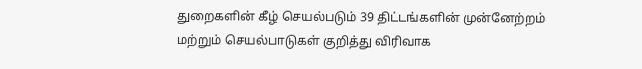துறைகளின் கீழ் செயல்படும் 39 திட்டங்களின் முன்னேற்றம் மற்றும் செயல்பாடுகள் குறித்து விரிவாக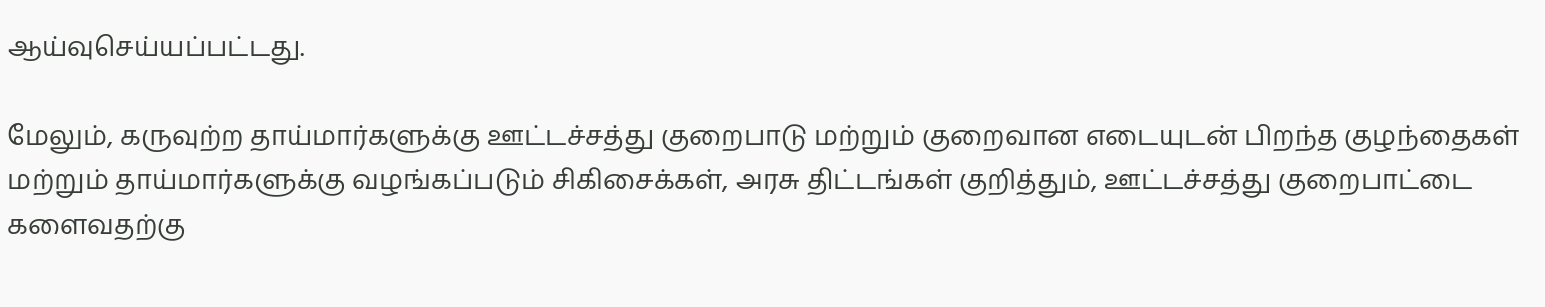ஆய்வுசெய்யப்பட்டது.

மேலும், கருவுற்ற தாய்மார்களுக்கு ஊட்டச்சத்து குறைபாடு மற்றும் குறைவான எடையுடன் பிறந்த குழந்தைகள் மற்றும் தாய்மார்களுக்கு வழங்கப்படும் சிகிசைக்கள், அரசு திட்டங்கள் குறித்தும், ஊட்டச்சத்து குறைபாட்டை களைவதற்கு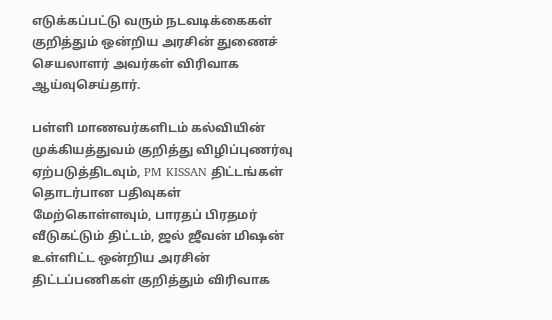எடுக்கப்பட்டு வரும் நடவடிக்கைகள் குறித்தும் ஒன்றிய அரசின் துணைச் செயலாளர் அவர்கள் விரிவாக ஆய்வுசெய்தார்.

பள்ளி மாணவர்களிடம் கல்வியின் முக்கியத்துவம் குறித்து விழிப்புணர்வு ஏற்படுத்திடவும், PM KISSAN திட்டங்கள் தொடர்பான பதிவுகள் மேற்கொள்ளவும், பாரதப் பிரதமர் வீடுகட்டும் திட்டம், ஜல் ஜீவன் மிஷன் உள்ளிட்ட ஒன்றிய அரசின் திட்டப்பணிகள் குறித்தும் விரிவாக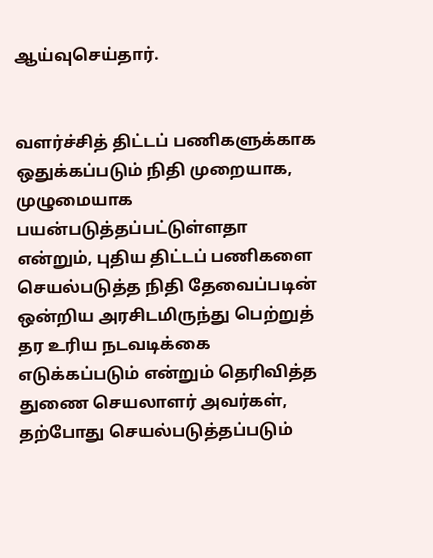ஆய்வுசெய்தார்.


வளர்ச்சித் திட்டப் பணிகளுக்காக ஒதுக்கப்படும் நிதி முறையாக, முழுமையாக பயன்படுத்தப்பட்டுள்ளதா என்றும், புதிய திட்டப் பணிகளை செயல்படுத்த நிதி தேவைப்படின் ஒன்றிய அரசிடமிருந்து பெற்றுத் தர உரிய நடவடிக்கை எடுக்கப்படும் என்றும் தெரிவித்த துணை செயலாளர் அவர்கள், தற்போது செயல்படுத்தப்படும்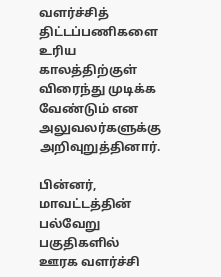வளர்ச்சித் திட்டப்பணிகளை உரிய காலத்திற்குள் விரைந்து முடிக்க வேண்டும் என அலுவலர்களுக்கு அறிவுறுத்தினார்.

பின்னர், மாவட்டத்தின் பல்வேறு பகுதிகளில் ஊரக வளர்ச்சி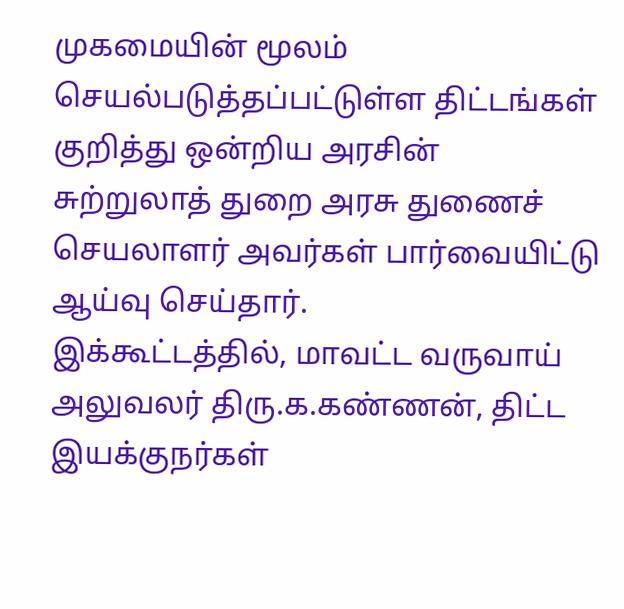முகமையின் மூலம் செயல்படுத்தப்பட்டுள்ள திட்டங்கள் குறித்து ஒன்றிய அரசின் சுற்றுலாத் துறை அரசு துணைச் செயலாளர் அவர்கள் பார்வையிட்டு ஆய்வு செய்தார்.
இக்கூட்டத்தில், மாவட்ட வருவாய் அலுவலர் திரு.க.கண்ணன், திட்ட இயக்குநர்கள்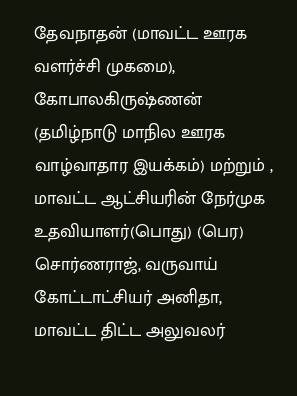தேவநாதன் (மாவட்ட ஊரக வளர்ச்சி முகமை), கோபாலகிருஷ்ணன் (தமிழ்நாடு மாநில ஊரக வாழ்வாதார இயக்கம்) மற்றும் , மாவட்ட ஆட்சியரின் நேர்முக உதவியாளர்(பொது) (பெர) சொர்ணராஜ், வருவாய் கோட்டாட்சியர் அனிதா, மாவட்ட திட்ட அலுவலர்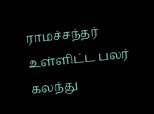ராமச்சந்தர் உள்ளிட்ட பலர் கலந்து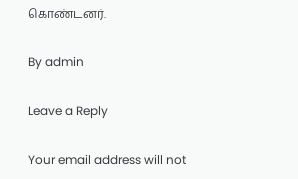கொண்டனர்.

By admin

Leave a Reply

Your email address will not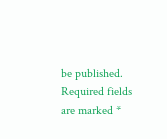be published. Required fields are marked *